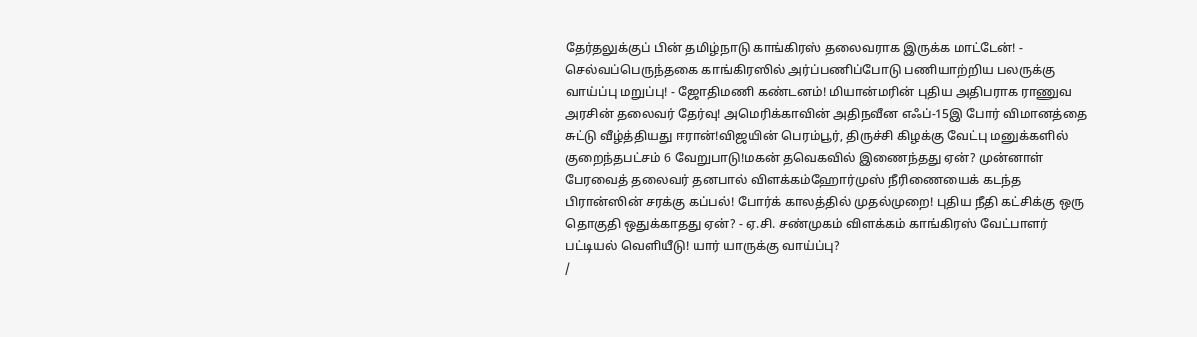தேர்தலுக்குப் பின் தமிழ்நாடு காங்கிரஸ் தலைவராக இருக்க மாட்டேன்! - செல்வப்பெருந்தகை காங்கிரஸில் அர்ப்பணிப்போடு பணியாற்றிய பலருக்கு வாய்ப்பு மறுப்பு! - ஜோதிமணி கண்டனம்! மியான்மரின் புதிய அதிபராக ராணுவ அரசின் தலைவர் தேர்வு! அமெரிக்காவின் அதிநவீன எஃப்-15இ போர் விமானத்தை சுட்டு வீழ்த்தியது ஈரான்!விஜயின் பெரம்பூர், திருச்சி கிழக்கு வேட்பு மனுக்களில் குறைந்தபட்சம் 6 வேறுபாடு!மகன் தவெகவில் இணைந்தது ஏன்? முன்னாள் பேரவைத் தலைவர் தனபால் விளக்கம்ஹோர்முஸ் நீரிணையைக் கடந்த பிரான்ஸின் சரக்கு கப்பல்! போர்க் காலத்தில் முதல்முறை! புதிய நீதி கட்சிக்கு ஒரு தொகுதி ஒதுக்காதது ஏன்? - ஏ.சி. சண்முகம் விளக்கம் காங்கிரஸ் வேட்பாளர் பட்டியல் வெளியீடு! யார் யாருக்கு வாய்ப்பு?
/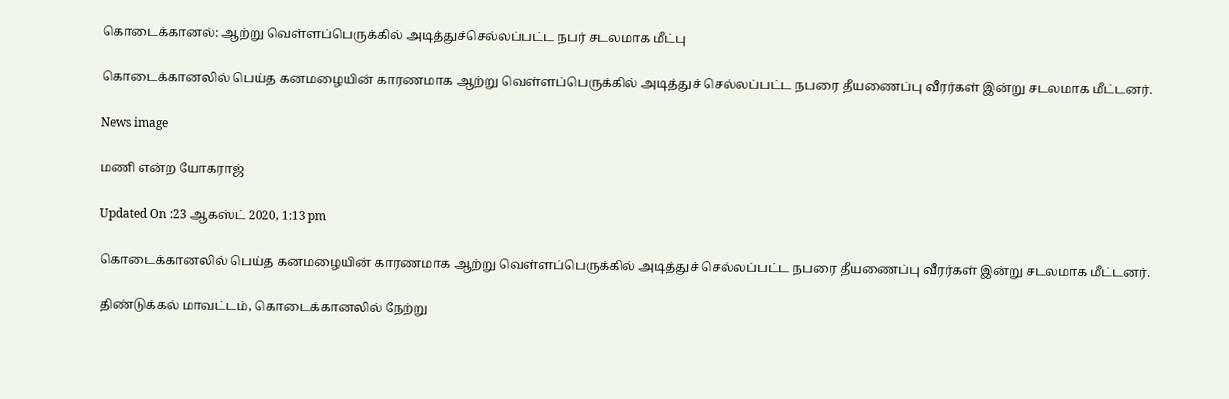கொடைக்கானல்: ஆற்று வெள்ளப்பெருக்கில் அடித்துச்செல்லப்பட்ட நபர் சடலமாக மீட்பு

கொடைக்கானலில் பெய்த கனமழையின் காரணமாக ஆற்று வெள்ளப்பெருக்கில் அடித்துச் செல்லப்பட்ட நபரை தீயணைப்பு வீரர்கள் இன்று சடலமாக மீட்டனர்.

News image

மணி என்ற யோகராஜ்

Updated On :23 ஆகஸ்ட் 2020, 1:13 pm

கொடைக்கானலில் பெய்த கனமழையின் காரணமாக ஆற்று வெள்ளப்பெருக்கில் அடித்துச் செல்லப்பட்ட நபரை தீயணைப்பு வீரர்கள் இன்று சடலமாக மீட்டனர்.

திண்டுக்கல் மாவட்டம், கொடைக்கானலில் நேற்று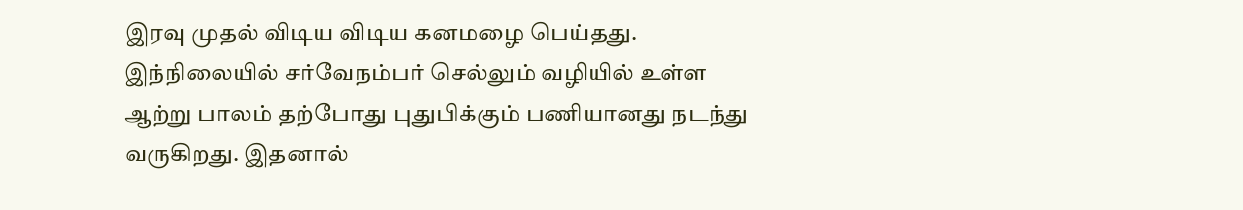இரவு முதல் விடிய விடிய கனமழை பெய்தது. இந்நிலையில் சர்வேநம்பர் செல்லும் வழியில் உள்ள ஆற்று பாலம் தற்போது புதுபிக்கும் பணியானது நடந்து வருகிறது. இதனால்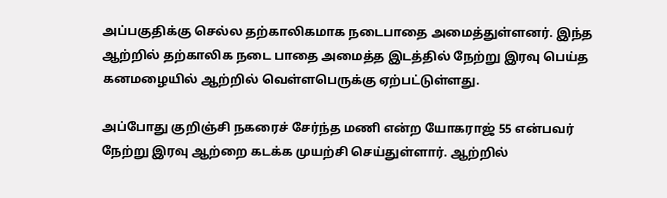அப்பகுதிக்கு செல்ல தற்காலிகமாக நடைபாதை அமைத்துள்ளனர். இந்த ஆற்றில் தற்காலிக நடை பாதை அமைத்த இடத்தில் நேற்று இரவு பெய்த கனமழையில் ஆற்றில் வெள்ளபெருக்கு ஏற்பட்டுள்ளது.

அப்போது குறிஞ்சி நகரைச் சேர்ந்த மணி என்ற யோகராஜ் 55 என்பவர் நேற்று இரவு ஆற்றை கடக்க முயற்சி செய்துள்ளார். ஆற்றில்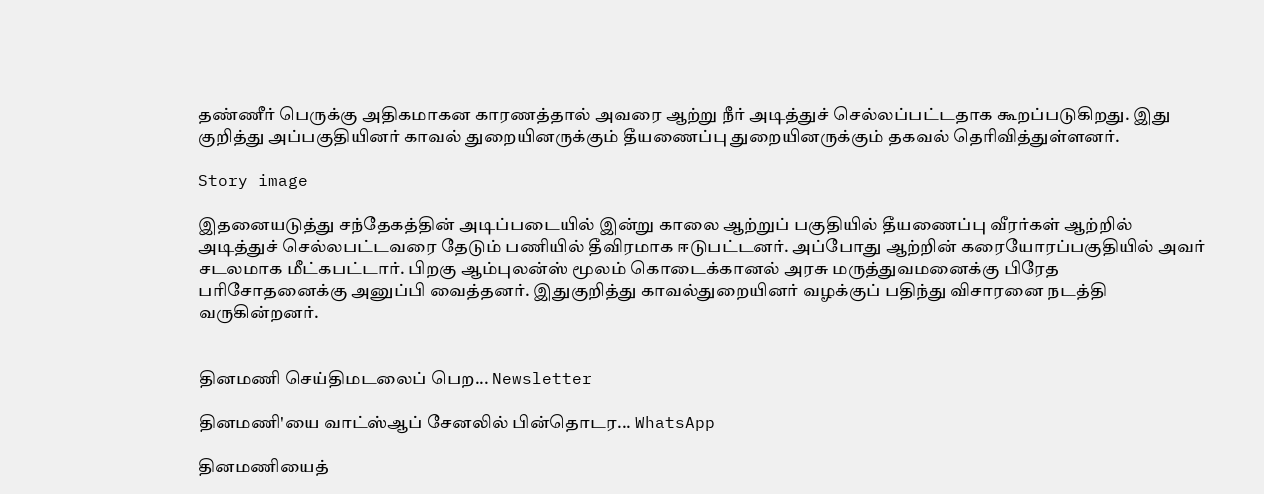தண்ணீர் பெருக்கு அதிகமாகன காரணத்தால் அவரை ஆற்று நீர் அடித்துச் செல்லப்பட்டதாக கூறப்படுகிறது. இது குறித்து அப்பகுதியினர் காவல் துறையினருக்கும் தீயணைப்பு துறையினருக்கும் தகவல் தெரிவித்துள்ளனர்.

Story image

இதனையடுத்து சந்தேகத்தின் அடிப்படையில் இன்று காலை ஆற்றுப் பகுதியில் தீயணைப்பு வீரர்கள் ஆற்றில் அடித்துச் செல்லபட்டவரை தேடும் பணியில் தீவிரமாக ஈடுபட்டனர். அப்போது ஆற்றின் கரையோரப்பகுதியில் அவர் சடலமாக மீட்கபட்டார். பிறகு ஆம்புலன்ஸ் மூலம் கொடைக்கானல் அரசு மருத்துவமனைக்கு பிரேத பரிசோதனைக்கு அனுப்பி வைத்தனர். இதுகுறித்து காவல்துறையினர் வழக்குப் பதிந்து விசாரனை நடத்தி வருகின்றனர்.


தினமணி செய்திமடலைப் பெற... Newsletter

தினமணி'யை வாட்ஸ்ஆப் சேனலில் பின்தொடர... WhatsApp

தினமணியைத்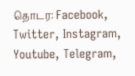தொடர: Facebook, Twitter, Instagram, Youtube, Telegram,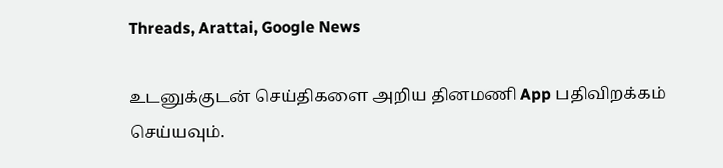Threads, Arattai, Google News

உடனுக்குடன் செய்திகளை அறிய தினமணி App பதிவிறக்கம் செய்யவும்.